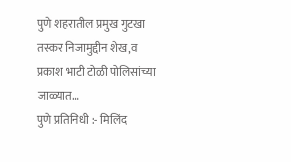पुणे शहरातील प्रमुख गुटखा तस्कर निजामुद्दीन शेख,व प्रकाश भाटी टोळी पोलिसांच्या जाळ्यात…
पुणे प्रतिनिधी :- मिलिंद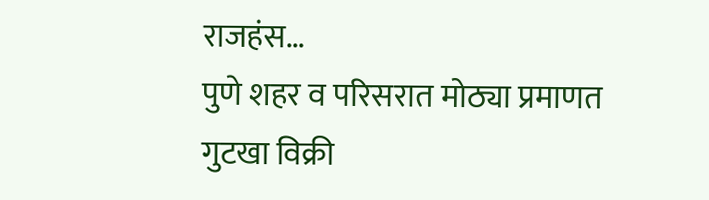राजहंस…
पुणे शहर व परिसरात मोठ्या प्रमाणत गुटखा विक्री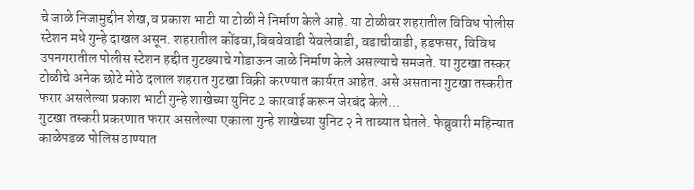चे जाळे निजामुद्दीन शेख,व प्रकाश भाटी या टोळी ने निर्माण केले आहे. या टोळीवर शहरातील विविध पोलीस स्टेशन मधे गुन्हे दाखल असून. शहरातील कोंढवा,बिबवेवाडी येवलेवाडी, वडाचीवाडी, हडफसर, विविध उपनगरातील पोलीस स्टेशन हद्दीत गुटख्याचे गोडाऊन जाळे निर्माण केले असल्याचे समजते. या गुटखा तस्कर टोळीचे अनेक छोटे मोठे दलाल शहरात गुटखा विक्री करण्यात कार्यरत आहेत. असे असताना गुटखा तस्करीत फरार असलेल्या प्रकाश भाटी गुन्हे शाखेच्या युनिट 2 कारवाई करून जेरबंद केले…
गुटखा तस्करी प्रकरणात फरार असलेल्या एकाला गुन्हे शाखेच्या युनिट २ ने ताब्यात घेतले. फेब्रुवारी महिन्यात काळेपडळ पोलिस ठाण्यात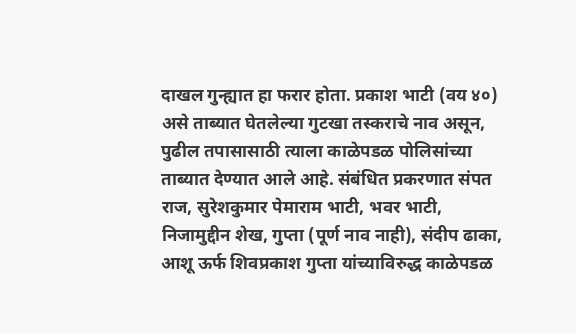दाखल गुन्ह्यात हा फरार होता. प्रकाश भाटी (वय ४०) असे ताब्यात घेतलेल्या गुटखा तस्कराचे नाव असून, पुढील तपासासाठी त्याला काळेपडळ पोलिसांच्या ताब्यात देण्यात आले आहे. संबंधित प्रकरणात संपत राज, सुरेशकुमार पेमाराम भाटी, भवर भाटी, निजामुद्दीन शेख, गुप्ता (पूर्ण नाव नाही), संदीप ढाका, आशू ऊर्फ शिवप्रकाश गुप्ता यांच्याविरुद्ध काळेपडळ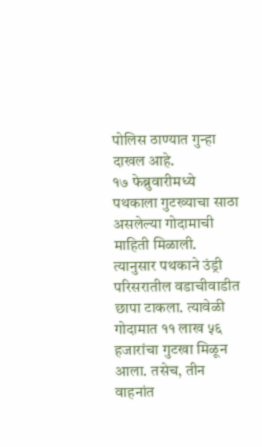पोलिस ठाण्यात गुन्हा दाखल आहे.
१७ फेब्रुवारीमध्ये पथकाला गुटख्याचा साठा असलेल्या गोदामाची माहिती मिळाली. त्यानुसार पथकाने उंड्री परिसरातील वडाचीवाडीत छापा टाकला. त्यावेळी गोदामात ११ लाख ५६ हजारांचा गुटखा मिळून आला. तसेच, तीन वाहनांत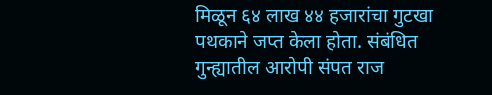मिळून ६४ लाख ४४ हजारांचा गुटखा पथकाने जप्त केला होता. संबंधित गुन्ह्यातील आरोपी संपत राज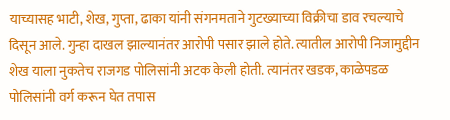याच्यासह भाटी, शेख, गुप्ता, ढाका यांनी संगनमताने गुटख्याच्या विक्रीचा डाव रचल्याचे दिसून आले. गुन्हा दाखल झाल्यानंतर आरोपी पसार झाले होते. त्यातील आरोपी निजामुद्दीन शेख याला नुकतेच राजगड पोलिसांनी अटक केली होती. त्यानंतर खडक, काळेपडळ पोलिसांनी वर्ग करून घेत तपास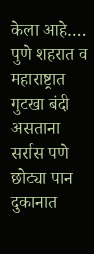केला आहे….
पुणे शहरात व महाराष्ट्रात गुटखा बंदी असताना सर्रास पणे छोट्या पान दुकानात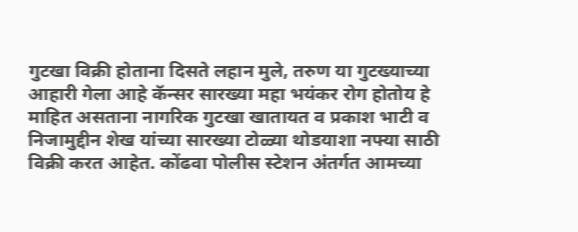गुटखा विक्री होताना दिसते लहान मुले, तरुण या गुटख्याच्या आहारी गेला आहे कॅन्सर सारख्या महा भयंकर रोग होतोय हे माहित असताना नागरिक गुटखा खातायत व प्रकाश भाटी व निजामुद्दीन शेख यांच्या सारख्या टोळ्या थोडयाशा नफ्या साठी विक्री करत आहेत. कोंढवा पोलीस स्टेशन अंतर्गत आमच्या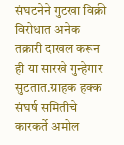संघटनेने गुटखा विक्री विरोधात अनेक तक्रारी दाखल करून ही या सारखे गुन्हेगार सुटतात.ग्राहक हक्क संघर्ष समितीचे कारकर्ते अमोल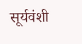सूर्यवंशी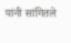यांनी सांगितले